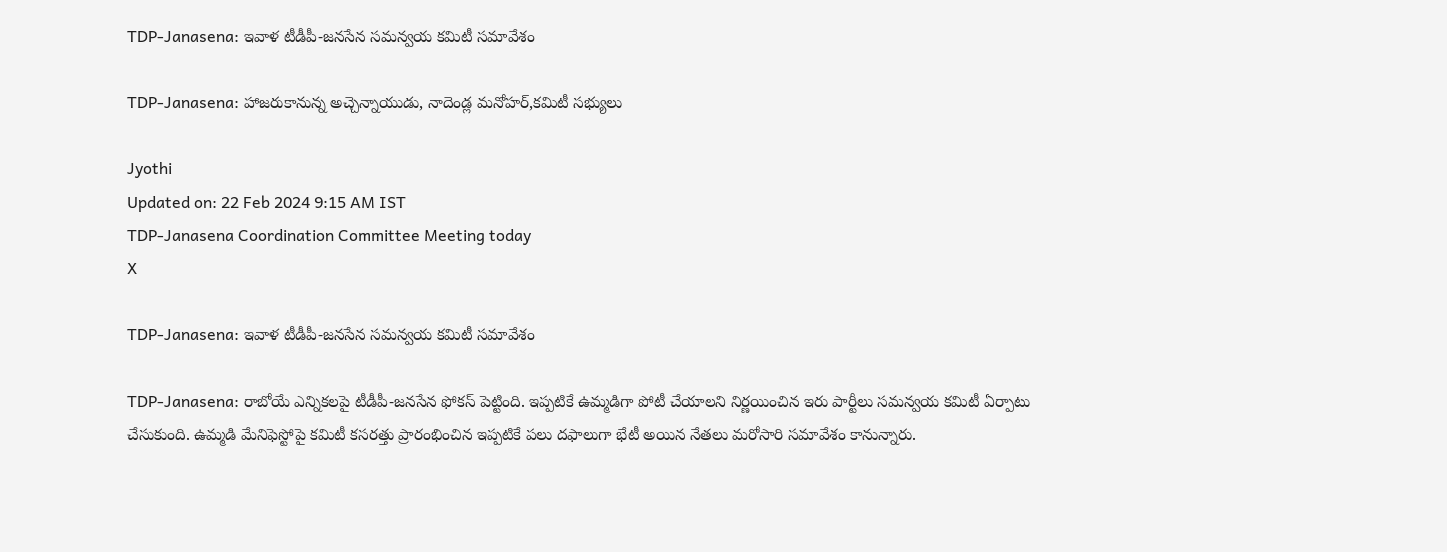TDP-Janasena: ఇవాళ టీడీపీ-జనసేన సమన్వయ కమిటీ సమావేశం

TDP-Janasena: హాజరుకానున్న అచ్చెన్నాయుడు, నాదెండ్ల మనోహర్,కమిటీ సభ్యులు

Jyothi
Updated on: 22 Feb 2024 9:15 AM IST
TDP-Janasena Coordination Committee Meeting today
X

TDP-Janasena: ఇవాళ టీడీపీ-జనసేన సమన్వయ కమిటీ సమావేశం

TDP-Janasena: రాబోయే ఎన్నికలపై టీడీపీ-జనసేన ఫోకస్ పెట్టింది. ఇప్పటికే ఉమ్మడిగా పోటీ చేయాలని నిర్ణయించిన ఇరు పార్టీలు సమన్వయ కమిటీ ఏర్పాటు చేసుకుంది. ఉమ్మడి మేనిఫెస్టోపై కమిటీ కసరత్తు ప్రారంభించిన ఇప్పటికే పలు దఫాలుగా భేటీ అయిన నేతలు మరోసారి సమావేశం కానున్నారు.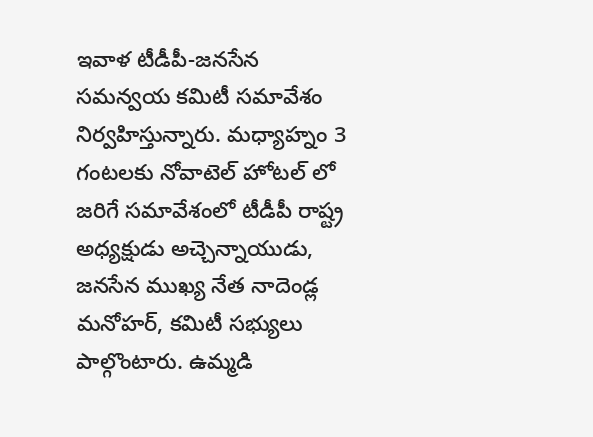ఇవాళ టీడీపీ-జనసేన సమన్వయ కమిటీ సమావేశం నిర్వహిస్తున్నారు. మధ్యాహ్నం 3 గంటలకు నోవాటెల్ హోటల్ లో జరిగే సమావేశంలో టీడీపీ రాష్ట్ర అధ్యక్షుడు అచ్చెన్నాయుడు, జనసేన ముఖ్య నేత నాదెండ్ల మనోహర్, కమిటీ సభ్యులు పాల్గొంటారు. ఉమ్మడి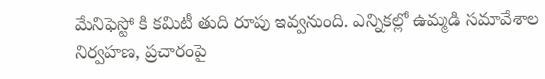మేనిఫెస్టో కి కమిటీ తుది రూపు ఇవ్వనుంది. ఎన్నికల్లో ఉమ్మడి సమావేశాల నిర్వహణ, ప్రచారంపై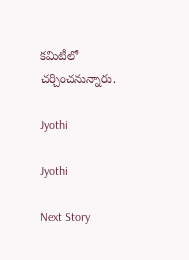కమిటీలో చర్చించనున్నారు.

Jyothi

Jyothi

Next Story